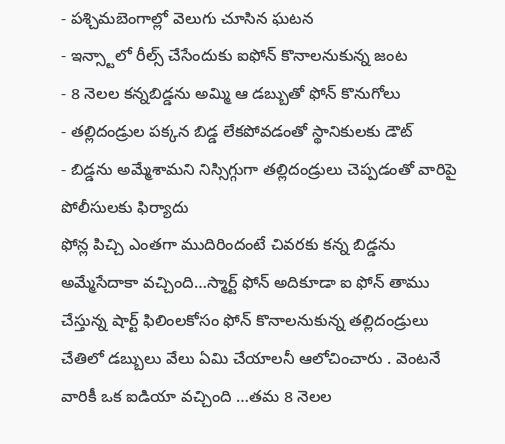- పశ్చిమబెంగాల్లో వెలుగు చూసిన ఘటన
- ఇన్స్టాలో రీల్స్ చేసేందుకు ఐఫోన్ కొనాలనుకున్న జంట
- 8 నెలల కన్నబిడ్డను అమ్మి ఆ డబ్బుతో ఫోన్ కొనుగోలు
- తల్లిదండ్రుల పక్కన బిడ్డ లేకపోవడంతో స్థానికులకు డౌట్
- బిడ్డను అమ్మేశామని నిస్సిగ్గుగా తల్లిదండ్రులు చెప్పడంతో వారిపై పోలీసులకు ఫిర్యాదు
ఫోన్ల పిచ్చి ఎంతగా ముదిరిందంటే చివరకు కన్న బిడ్డను అమ్మేసేదాకా వచ్చింది…స్మార్ట్ ఫోన్ అదికూడా ఐ ఫోన్ తాము చేస్తున్న షార్ట్ ఫిలింలకోసం ఫోన్ కొనాలనుకున్న తల్లిదండ్రులు చేతిలో డబ్బులు వేలు ఏమి చేయాలనీ ఆలోచించారు . వెంటనే వారికీ ఒక ఐడియా వచ్చింది …తమ 8 నెలల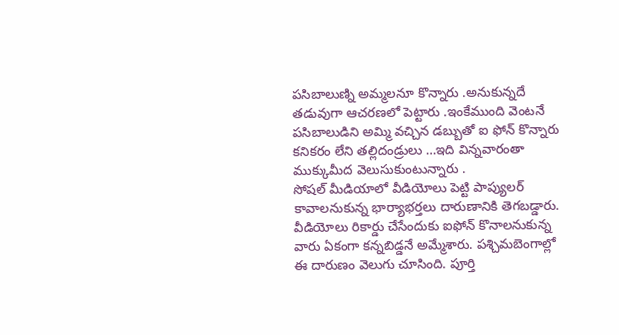పసిబాలుణ్ని అమ్మలనూ కొన్నారు .అనుకున్నదే తడువుగా ఆచరణలో పెట్టారు .ఇంకేముంది వెంటనే పసిబాలుడిని అమ్మి వచ్చిన డబ్బుతో ఐ ఫోన్ కొన్నారు కనికరం లేని తల్లిదండ్రులు …ఇది విన్నవారంతా ముక్కుమీద వెలుసుకుంటున్నారు .
సోషల్ మీడియాలో వీడియోలు పెట్టి పాప్యులర్ కావాలనుకున్న భార్యాభర్తలు దారుణానికి తెగబడ్డారు. వీడియోలు రికార్డు చేసేందుకు ఐఫోన్ కొనాలనుకున్న వారు ఏకంగా కన్నబిడ్డనే అమ్మేశారు. పశ్చిమబెంగాల్లో ఈ దారుణం వెలుగు చూసింది. పూర్తి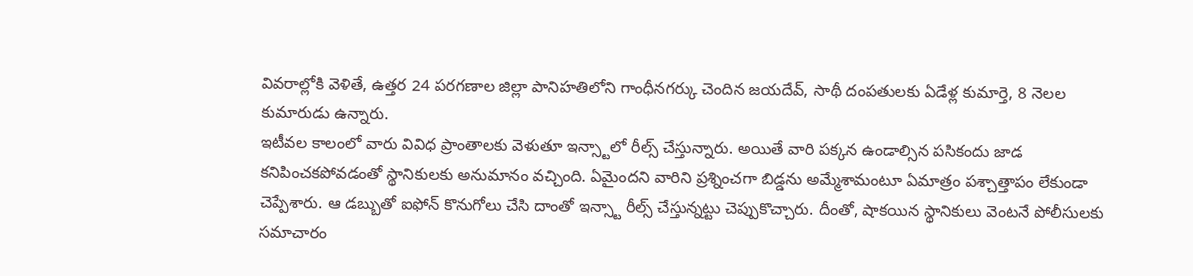వివరాల్లోకి వెళితే, ఉత్తర 24 పరగణాల జిల్లా పానిహతిలోని గాంధీనగర్కు చెందిన జయదేవ్, సాథీ దంపతులకు ఏడేళ్ల కుమార్తె, 8 నెలల కుమారుడు ఉన్నారు.
ఇటీవల కాలంలో వారు వివిధ ప్రాంతాలకు వెళుతూ ఇన్స్టాలో రీల్స్ చేస్తున్నారు. అయితే వారి పక్కన ఉండాల్సిన పసికందు జాడ కనిపించకపోవడంతో స్థానికులకు అనుమానం వచ్చింది. ఏమైందని వారిని ప్రశ్నించగా బిడ్డను అమ్మేశామంటూ ఏమాత్రం పశ్చాత్తాపం లేకుండా చెప్పేశారు. ఆ డబ్బుతో ఐఫోన్ కొనుగోలు చేసి దాంతో ఇన్స్టా రీల్స్ చేస్తున్నట్టు చెప్పుకొచ్చారు. దీంతో, షాకయిన స్థానికులు వెంటనే పోలీసులకు సమాచారం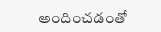అందించడంతో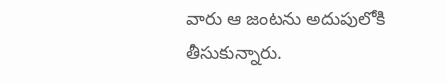వారు ఆ జంటను అదుపులోకి తీసుకున్నారు.